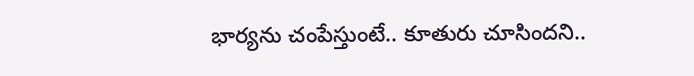భార్యను చంపేస్తుంటే.. కూతురు చూసిందని..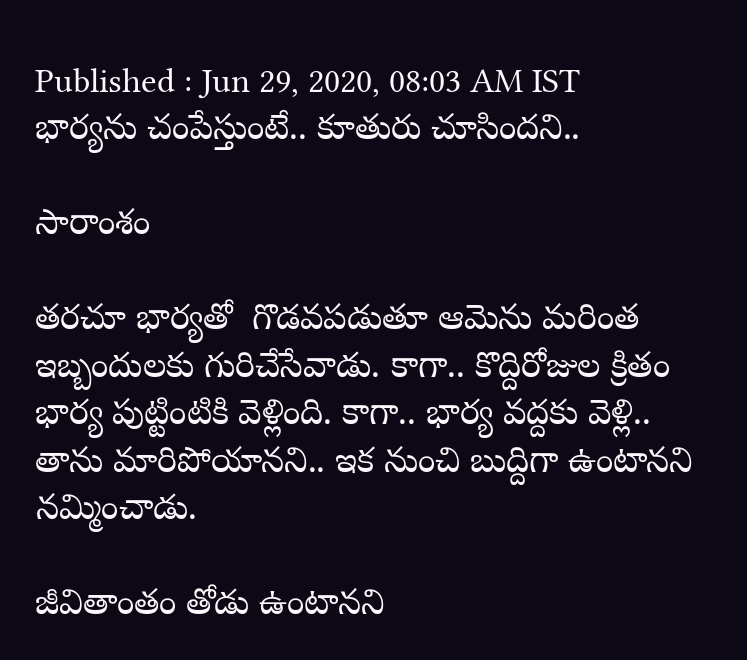Published : Jun 29, 2020, 08:03 AM IST
భార్యను చంపేస్తుంటే.. కూతురు చూసిందని..

సారాంశం

తరచూ భార్యతో  గొడవపడుతూ ఆమెను మరింత ఇబ్బందులకు గురిచేసేవాడు. కాగా.. కొద్దిరోజుల క్రితం భార్య పుట్టింటికి వెళ్లింది. కాగా.. భార్య వద్దకు వెళ్లి.. తాను మారిపోయానని.. ఇక నుంచి బుద్దిగా ఉంటానని నమ్మించాడు.

జీవితాంతం తోడు ఉంటానని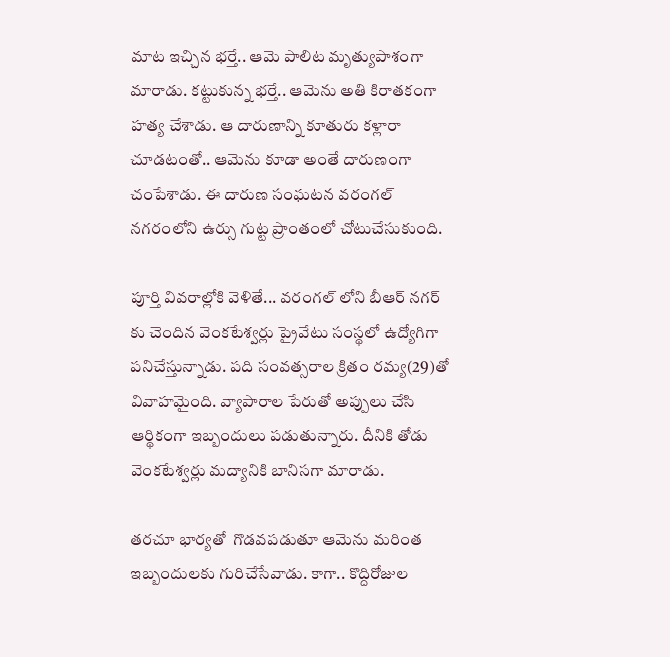మాట ఇచ్చిన భర్తే.. ఆమె పాలిట మృత్యుపాశంగా మారాడు. కట్టుకున్న భర్తే.. ఆమెను అతి కిరాతకంగా హత్య చేశాడు. ఆ దారుణాన్ని కూతురు కళ్లారా చూడటంతో.. ఆమెను కూడా అంతే దారుణంగా చంపేశాడు. ఈ దారుణ సంఘటన వరంగల్ నగరంలోని ఉర్సు గుట్ట ప్రాంతంలో చోటుచేసుకుంది.

పూర్తి వివరాల్లోకి వెళితే... వరంగల్ లోని బీఆర్ నగర్ కు చెందిన వెంకటేశ్వర్లు ప్రైవేటు సంస్థలో ఉద్యోగిగా పనిచేస్తున్నాడు. పది సంవత్సరాల క్రితం రమ్య(29)తో వివాహమైంది. వ్యాపారాల పేరుతో అప్పులు చేసి ఆర్థికంగా ఇబ్బందులు పడుతున్నారు. దీనికి తోడు వెంకటేశ్వర్లు మద్యానికి బానిసగా మారాడు.

తరచూ భార్యతో  గొడవపడుతూ ఆమెను మరింత ఇబ్బందులకు గురిచేసేవాడు. కాగా.. కొద్దిరోజుల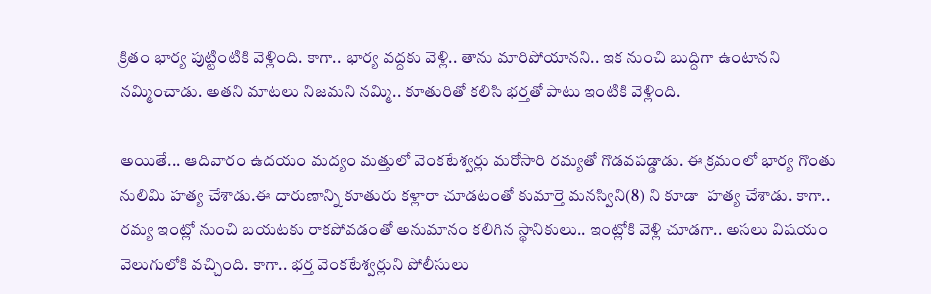క్రితం భార్య పుట్టింటికి వెళ్లింది. కాగా.. భార్య వద్దకు వెళ్లి.. తాను మారిపోయానని.. ఇక నుంచి బుద్దిగా ఉంటానని నమ్మించాడు. అతని మాటలు నిజమని నమ్మి.. కూతురితో కలిసి భర్తతో పాటు ఇంటికి వెళ్లింది.

అయితే... ఆదివారం ఉదయం మద్యం మత్తులో వెంకటేశ్వర్లు మరోసారి రమ్యతో గొడవపడ్డాడు. ఈ క్రమంలో భార్య గొంతు నులిమి హత్య చేశాడు.ఈ దారుణాన్ని కూతురు కళ్లారా చూడటంతో కుమార్తె మనస్విని(8) ని కూడా  హత్య చేశాడు. కాగా.. రమ్య ఇంట్లో నుంచి బయటకు రాకపోవడంతో అనుమానం కలిగిన స్థానికులు.. ఇంట్లోకి వెళ్లి చూడగా.. అసలు విషయం వెలుగులోకి వచ్చింది. కాగా.. భర్త వెంకటేశ్వర్లుని పోలీసులు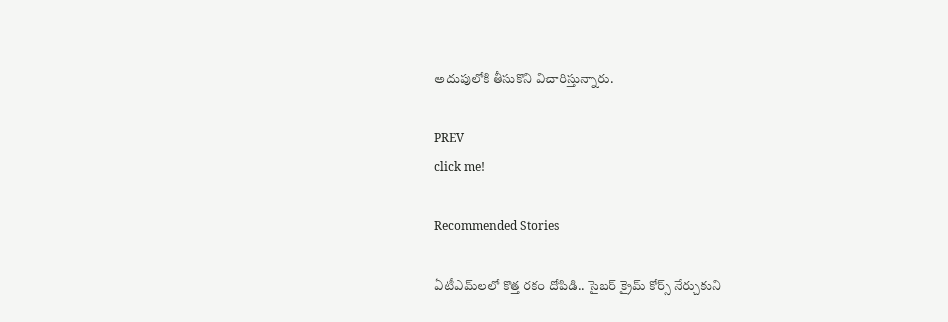అదుపులోకి తీసుకొని విచారిస్తున్నారు.

PREV
click me!

Recommended Stories

ఏటీఎమ్‌లలో కొత్త ర‌కం దోపిడి.. సైబ‌ర్ క్రైమ్ కోర్స్ నేర్చుకుని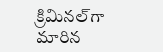క్రిమిన‌ల్‌గా మారిన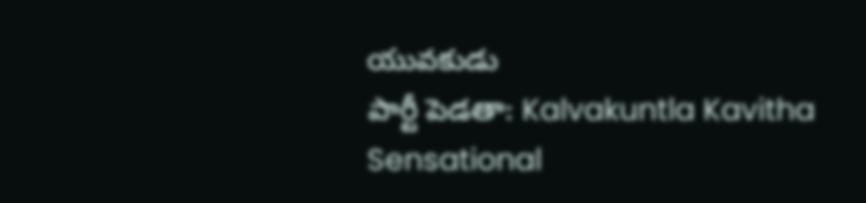యువ‌కుడు
పార్టీ పెడతా: Kalvakuntla Kavitha Sensational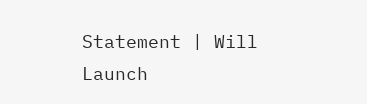Statement | Will Launch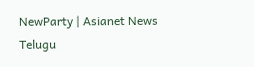NewParty | Asianet News Telugu